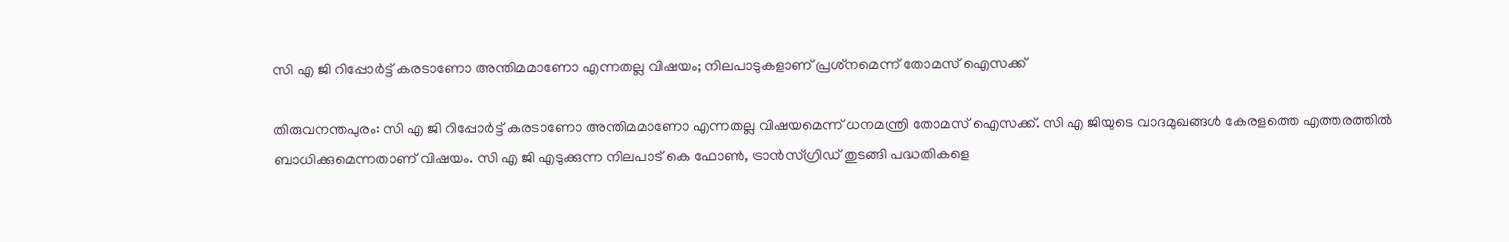സി എ ജി റിപ്പോര്‍ട്ട് കരടാണോ അന്തിമമാണോ എന്നതല്ല വിഷയം; നിലപാടുകളാണ് പ്രശ്‌നമെന്ന് തോമസ് ഐസക്ക്

തിരുവനന്തപുരം: സി എ ജി റിപ്പോര്‍ട്ട് കരടാണോ അന്തിമമാണോ എന്നതല്ല വിഷയമെന്ന് ധനമന്ത്രി തോമസ് ഐസക്ക്. സി എ ജിയുടെ വാദമുഖങ്ങള്‍ കേരളത്തെ എത്തരത്തില്‍ ബാധിക്കുമെന്നതാണ് വിഷയം. സി എ ജി എടുക്കുന്ന നിലപാട് കെ ഫോണ്‍, ട്രാന്‍സ്‌ഗ്രിഡ് തുടങ്ങി പദ്ധതികളെ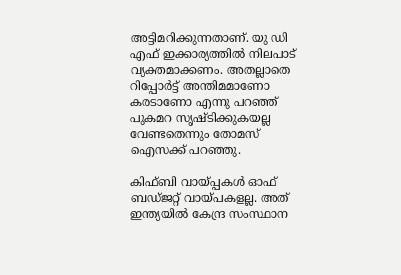അട്ടിമറിക്കുന്നതാണ്. യു ഡി എഫ് ഇക്കാര്യത്തില്‍ നിലപാട് വ്യക്തമാക്കണം. അതല്ലാതെ റിപ്പോര്‍ട്ട് അന്തിമമാണോ കരടാണോ എന്നു പറഞ്ഞ് പുകമറ സൃഷ്‌ടിക്കുകയല്ല വേണ്ടതെന്നും തോമസ് ഐസക്ക് പറഞ്ഞു.

കിഫ്‌ബി വായ്‌പ്പകള്‍ ഓഫ് ബഡ്‌ജറ്റ് വായ്‌പകളല്ല. അത് ഇന്ത്യയില്‍ കേന്ദ്ര സംസ്ഥാന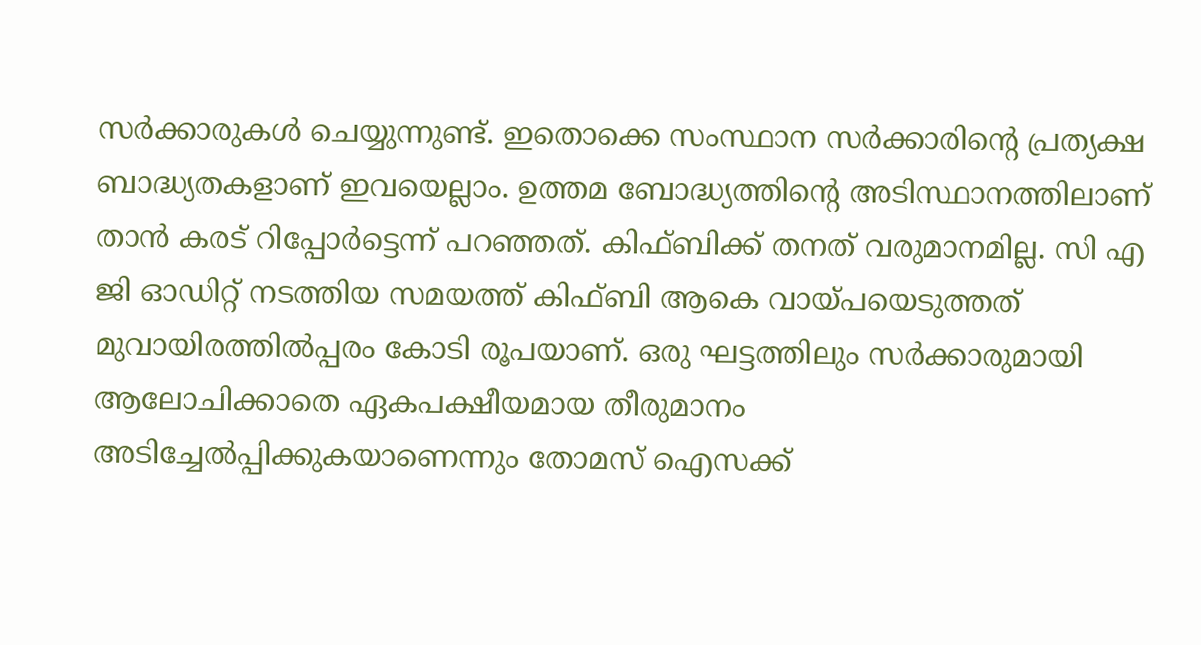സര്‍‌ക്കാരുകള്‍ ചെയ്യുന്നുണ്ട്. ഇതൊക്കെ സംസ്ഥാന സര്‍ക്കാരിന്റെ പ്രത്യക്ഷ ബാദ്ധ്യതകളാണ് ഇവയെല്ലാം. ഉത്തമ ബോദ്ധ്യത്തിന്റെ അടിസ്ഥാനത്തിലാണ് താന്‍ കരട് റിപ്പോര്‍ട്ടെന്ന് പറഞ്ഞത്. കിഫ്‌ബിക്ക് തനത് വരുമാനമില്ല. സി എ ജി ഓഡിറ്റ് നടത്തിയ സമയത്ത് കിഫ്‌ബി ആകെ വായ്‌പയെടുത്തത് മുവായിരത്തില്‍പ്പരം കോടി രൂപയാണ്. ഒരു ഘട്ടത്തിലും സര്‍ക്കാരുമായി ആലോചിക്കാതെ ഏകപക്ഷീയമായ തീരുമാനം അടിച്ചേല്‍പ്പിക്കുകയാണെന്നും തോമസ് ഐസക്ക്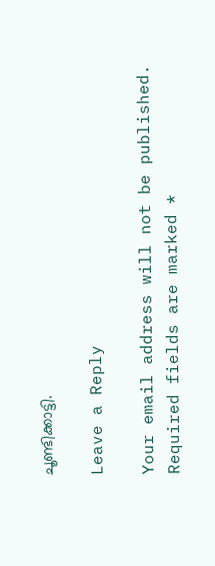ചൂണ്ടിക്കാട്ടി.

Leave a Reply

Your email address will not be published. Required fields are marked *